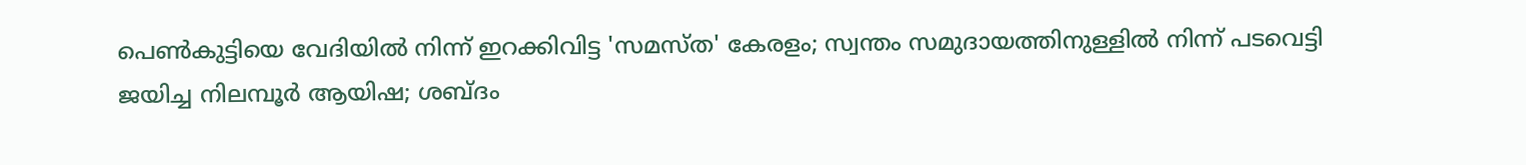പെൺകുട്ടിയെ വേദിയിൽ നിന്ന് ഇറക്കിവിട്ട 'സമസ്ത' കേരളം; സ്വന്തം സമുദായത്തിനുള്ളിൽ നിന്ന് പടവെട്ടി ജയിച്ച നിലമ്പൂർ ആയിഷ; ശബ്ദം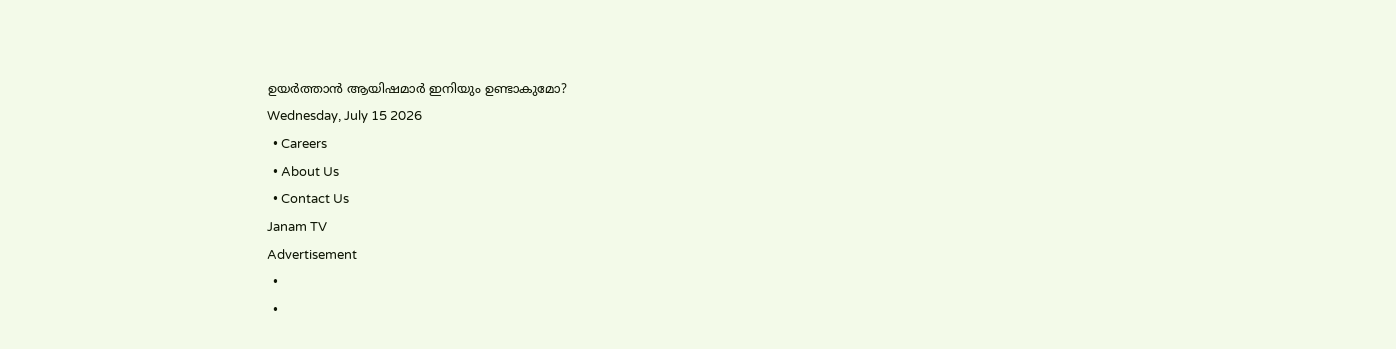ഉയർത്താൻ ആയിഷമാർ ഇനിയും ഉണ്ടാകുമോ?
Wednesday, July 15 2026
  • Careers
  • About Us
  • Contact Us
Janam TV
Advertisement
  •
  •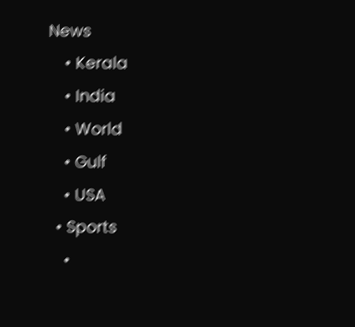News
    • Kerala
    • India
    • World
    • Gulf
    • USA
  • Sports
    •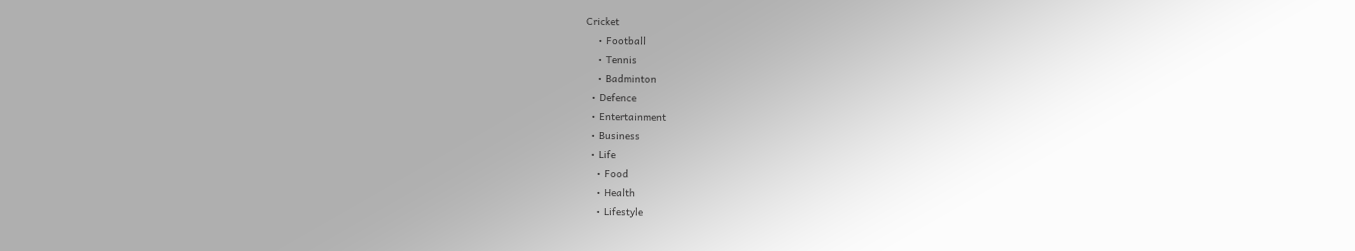Cricket
    • Football
    • Tennis
    • Badminton
  • Defence
  • Entertainment
  • Business
  • Life
    • Food
    • Health
    • Lifestyle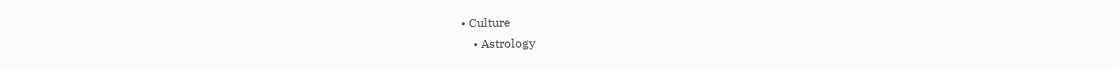• Culture
    • Astrology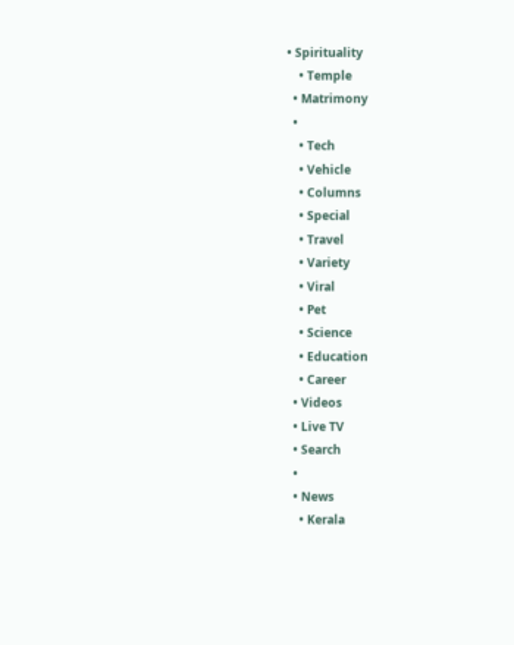• Spirituality
    • Temple
  • Matrimony
  •
    • Tech
    • Vehicle
    • Columns
    • Special
    • Travel
    • Variety
    • Viral
    • Pet
    • Science
    • Education
    • Career
  • Videos
  • Live TV
  • Search
  •
  • News
    • Kerala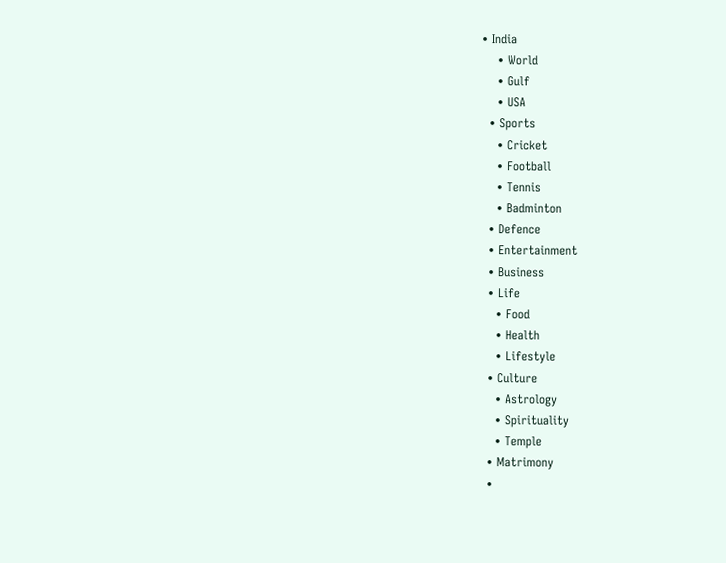• India
    • World
    • Gulf
    • USA
  • Sports
    • Cricket
    • Football
    • Tennis
    • Badminton
  • Defence
  • Entertainment
  • Business
  • Life
    • Food
    • Health
    • Lifestyle
  • Culture
    • Astrology
    • Spirituality
    • Temple
  • Matrimony
  •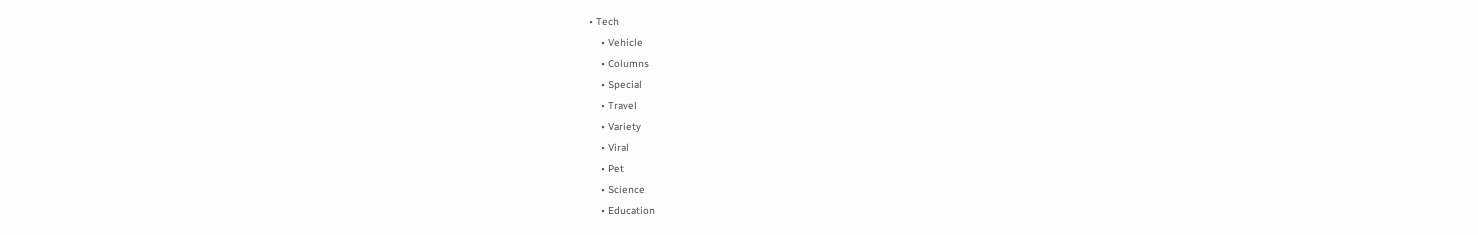• Tech
    • Vehicle
    • Columns
    • Special
    • Travel
    • Variety
    • Viral
    • Pet
    • Science
    • Education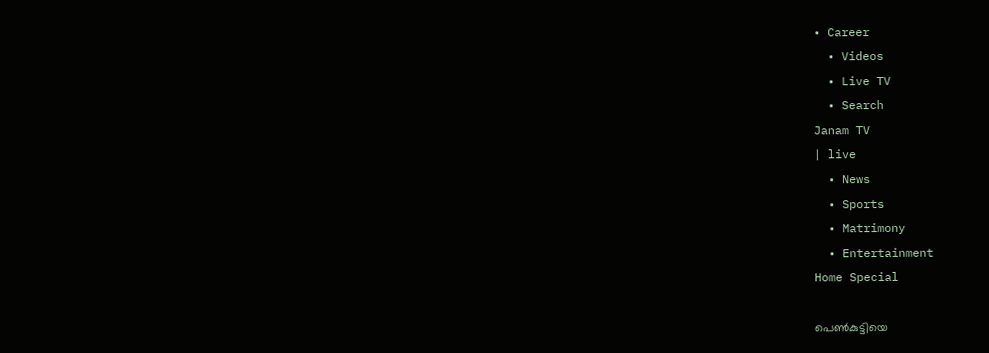• Career
  • Videos
  • Live TV
  • Search
Janam TV
| live
  • News
  • Sports
  • Matrimony
  • Entertainment
Home Special

പെൺകുട്ടിയെ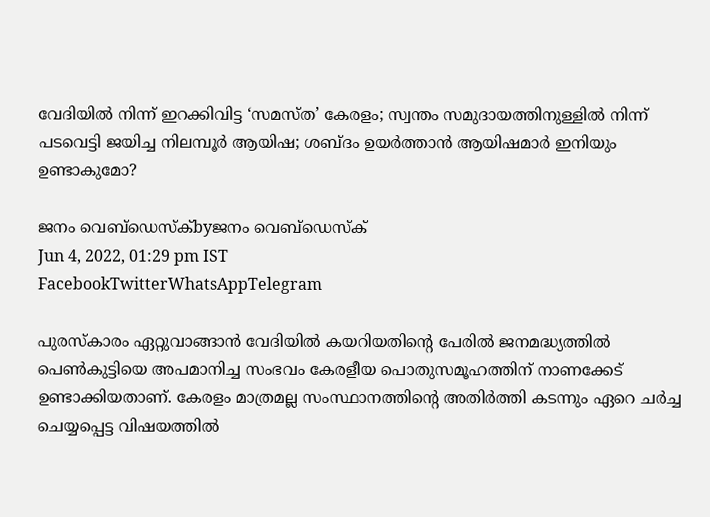വേദിയിൽ നിന്ന് ഇറക്കിവിട്ട ‘സമസ്ത’ കേരളം; സ്വന്തം സമുദായത്തിനുള്ളിൽ നിന്ന് പടവെട്ടി ജയിച്ച നിലമ്പൂർ ആയിഷ; ശബ്ദം ഉയർത്താൻ ആയിഷമാർ ഇനിയും ഉണ്ടാകുമോ?

ജനം വെബ്‌ഡെസ്ക്byജനം വെബ്‌ഡെസ്ക്
Jun 4, 2022, 01:29 pm IST
FacebookTwitterWhatsAppTelegram

പുരസ്‌കാരം ഏറ്റുവാങ്ങാൻ വേദിയിൽ കയറിയതിന്റെ പേരിൽ ജനമദ്ധ്യത്തിൽ പെൺകുട്ടിയെ അപമാനിച്ച സംഭവം കേരളീയ പൊതുസമൂഹത്തിന് നാണക്കേട് ഉണ്ടാക്കിയതാണ്. കേരളം മാത്രമല്ല സംസ്ഥാനത്തിന്റെ അതിർത്തി കടന്നും ഏറെ ചർച്ച ചെയ്യപ്പെട്ട വിഷയത്തിൽ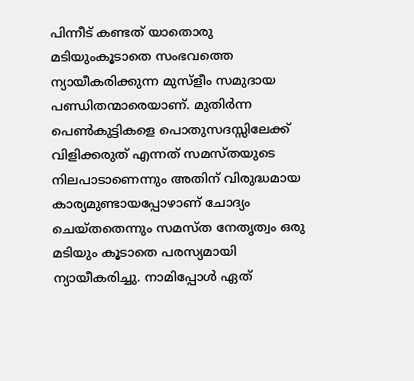പിന്നീട് കണ്ടത് യാതൊരു മടിയുംകൂടാതെ സംഭവത്തെ ന്യായീകരിക്കുന്ന മുസ്ളീം സമുദായ പണ്ഡിതന്മാരെയാണ്. മുതിർന്ന പെൺകുട്ടികളെ പൊതുസദസ്സിലേക്ക് വിളിക്കരുത് എന്നത് സമസ്തയുടെ നിലപാടാണെന്നും അതിന് വിരുദ്ധമായ കാര്യമുണ്ടായപ്പോഴാണ് ചോദ്യം ചെയ്തതെന്നും സമസ്ത നേതൃത്വം ഒരു മടിയും കൂടാതെ പരസ്യമായി ന്യായീകരിച്ചു. നാമിപ്പോൾ ഏത്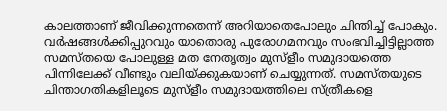കാലത്താണ് ജീവിക്കുന്നതെന്ന് അറിയാതെപോലും ചിന്തിച്ച് പോകും. വർഷങ്ങൾക്കിപ്പുറവും യാതൊരു പുരോഗമനവും സംഭവിച്ചിട്ടില്ലാത്ത സമസ്തയെ പോലുള്ള മത നേത‍ൃത്വം മുസ്ളീം സമുദായത്തെ പിന്നിലേക്ക് വീണ്ടും വലിയ്‌ക്കുകയാണ് ചെയ്യുന്നത്. സമസ്തയുടെ ചിന്താഗതികളിലൂടെ മുസ്ളീം സമുദായത്തിലെ സ്ത്രീകളെ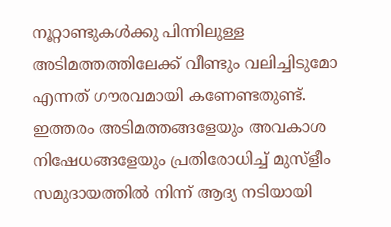നൂറ്റാണ്ടുകൾക്കു പിന്നിലുള്ള അടിമത്തത്തിലേക്ക് വീണ്ടും വലിച്ചിടുമോ എന്നത് ഗൗരവമായി കണേണ്ടതുണ്ട്. ഇത്തരം അടിമത്തങ്ങളേയും അവകാശ നിഷേധങ്ങളേയും പ്രതിരോധിച്ച് മുസ്ളീം സമുദായത്തിൽ നിന്ന് ആദ്യ നടിയായി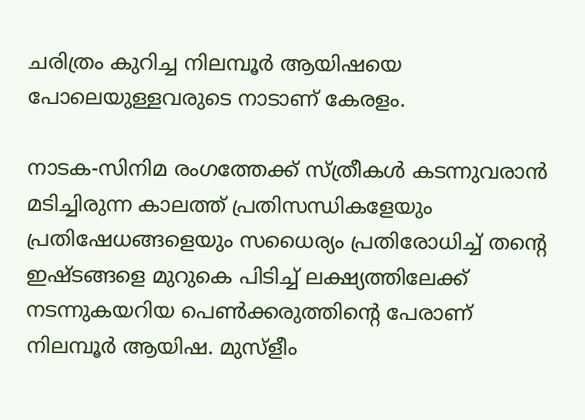ചരിത്രം കുറിച്ച നിലമ്പൂർ ആയിഷയെ പോലെയുള്ളവരുടെ നാടാണ് കേരളം.

നാടക-സിനിമ രംഗത്തേക്ക് സ്ത്രീകൾ കടന്നുവരാൻ മടിച്ചിരുന്ന കാലത്ത് പ്രതിസന്ധികളേയും പ്രതിഷേധങ്ങളെയും സധൈര്യം പ്രതിരോധിച്ച് തന്റെ ഇഷ്ടങ്ങളെ മുറുകെ പിടിച്ച് ലക്ഷ്യത്തിലേക്ക് നടന്നുകയറിയ പെൺക്കരുത്തിന്റെ പേരാണ് നിലമ്പൂർ ആയിഷ. മുസ്‌ളീം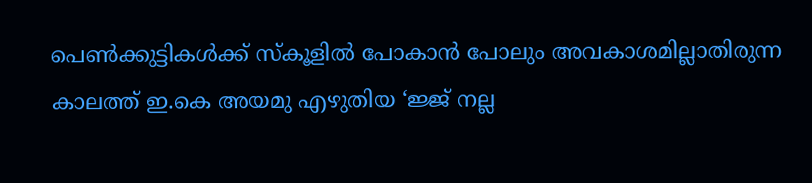പെൺക്കുട്ടികൾക്ക് സ്‌കൂളിൽ പോകാൻ പോലും അവകാശമില്ലാതിരുന്ന കാലത്ത് ഇ.കെ അയമു എഴുതിയ ‘ജ്ജ് നല്ല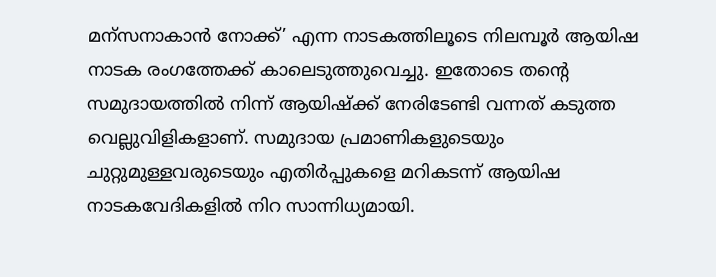മന്‌സനാകാൻ നോക്ക്’ എന്ന നാടകത്തിലൂടെ നിലമ്പൂർ ആയിഷ നാടക രംഗത്തേക്ക് കാലെടുത്തുവെച്ചു. ഇതോടെ തന്റെ സമുദായത്തിൽ നിന്ന് ആയിഷ്‌ക്ക് നേരിടേണ്ടി വന്നത് കടുത്ത വെല്ലുവിളികളാണ്. സമുദായ പ്രമാണികളുടെയും ചുറ്റുമുള്ളവരുടെയും എതിർപ്പുകളെ മറികടന്ന് ആയിഷ നാടകവേദികളിൽ നിറ സാന്നിധ്യമായി.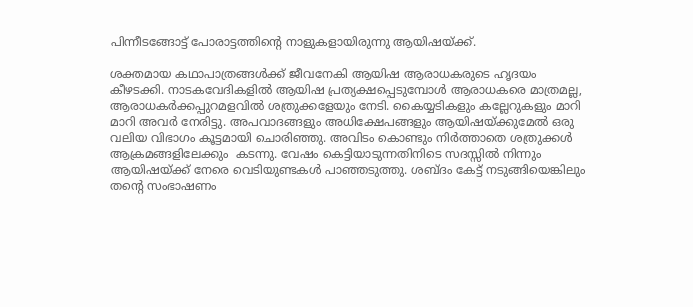പിന്നീടങ്ങോട്ട് പോരാട്ടത്തിന്റെ നാളുകളായിരുന്നു ആയിഷയ്‌ക്ക്.

ശക്തമായ കഥാപാത്രങ്ങൾക്ക് ജീവനേകി ആയിഷ ആരാധകരുടെ ഹൃദയം കീഴടക്കി. നാടകവേദികളിൽ ആയിഷ പ്രത്യക്ഷപ്പെടുമ്പോൾ ആരാധകരെ മാത്രമല്ല, ആരാധകർക്കപ്പുറമളവിൽ ശത്രുക്കളേയും നേടി. കൈയ്യടികളും കല്ലേറുകളും മാറി മാറി അവർ നേരിട്ടു. അപവാദങ്ങളും അധിക്ഷേപങ്ങളും ആയിഷയ്‌ക്കുമേൽ ഒരു വലിയ വിഭാഗം കൂട്ടമായി ചൊരിഞ്ഞു. അവിടം കൊണ്ടും നിർത്താതെ ശത്രുക്കൾ ആക്രമങ്ങളിലേക്കും  കടന്നു. വേഷം കെട്ടിയാടുന്നതിനിടെ സദസ്സിൽ നിന്നും ആയിഷയ്‌ക്ക് നേരെ വെടിയുണ്ടകൾ പാഞ്ഞടുത്തു. ശബ്ദം കേട്ട് നടുങ്ങിയെങ്കിലും തന്റെ സംഭാഷണം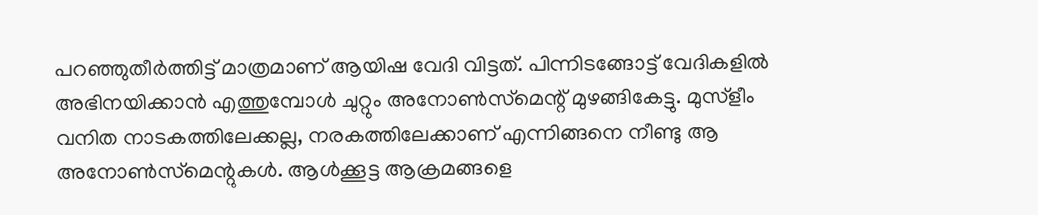പറഞ്ഞുതീർത്തിട്ട് മാത്രമാണ് ആയിഷ വേദി വിട്ടത്. പിന്നിടങ്ങോട്ട് വേദികളിൽ അഭിനയിക്കാൻ എത്തുമ്പോൾ ചുറ്റും അനോൺസ്‌മെന്റ് മുഴങ്ങികേട്ടു. മുസ്‌ളീം വനിത നാടകത്തിലേക്കല്ല, നരകത്തിലേക്കാണ് എന്നിങ്ങനെ നീണ്ടു ആ അനോൺസ്‌മെന്റുകൾ. ആൾക്കൂട്ട ആക്രമങ്ങളെ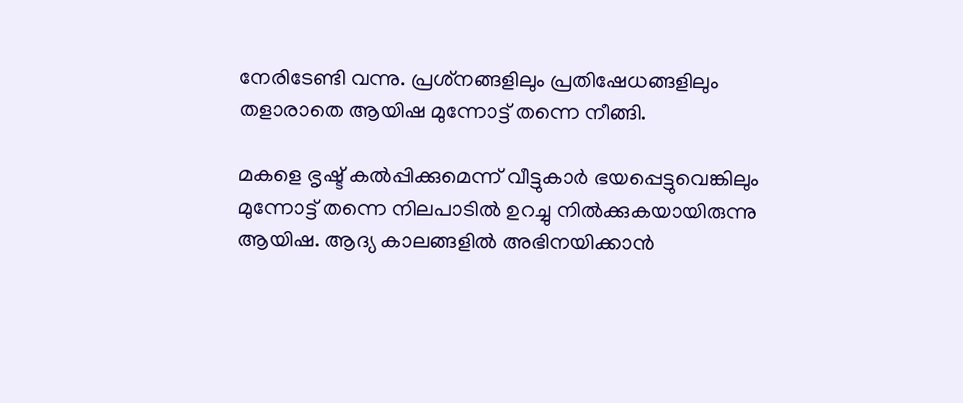നേരിടേണ്ടി വന്നു. പ്രശ്‌നങ്ങളിലും പ്രതിഷേധങ്ങളിലും തളാരാതെ ആയിഷ മുന്നോട്ട് തന്നെ നീങ്ങി.

മകളെ ഭൃഷ്ട് കൽപ്പിക്കുമെന്ന് വീട്ടുകാർ ഭയപ്പെട്ടുവെങ്കിലും മുന്നോട്ട് തന്നെ നിലപാടിൽ ഉറച്ചു നിൽക്കുകയായിരുന്നു ആയിഷ. ആദ്യ കാലങ്ങളിൽ അഭിനയിക്കാൻ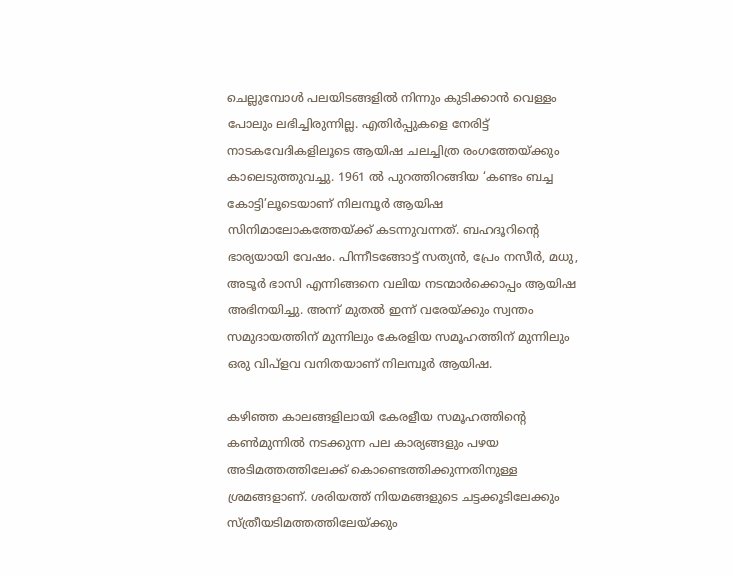ചെല്ലുമ്പോൾ പലയിടങ്ങളിൽ നിന്നും കുടിക്കാൻ വെള്ളം പോലും ലഭിച്ചിരുന്നില്ല. എതിർപ്പുകളെ നേരിട്ട് നാടകവേദികളിലൂടെ ആയിഷ ചലച്ചിത്ര രംഗത്തേയ്‌ക്കും കാലെടുത്തുവച്ചു. 1961 ൽ പുറത്തിറങ്ങിയ ‘കണ്ടം ബച്ച കോട്ടി’ലൂടെയാണ് നിലമ്പൂർ ആയിഷ സിനിമാലോകത്തേയ്‌ക്ക് കടന്നുവന്നത്. ബഹദൂറിന്റെ ഭാര്യയായി വേഷം. പിന്നീടങ്ങോട്ട് സത്യൻ, പ്രേം നസീർ, മധു, അടൂർ ഭാസി എന്നിങ്ങനെ വലിയ നടന്മാർക്കൊപ്പം ആയിഷ അഭിനയിച്ചു. അന്ന് മുതൽ ഇന്ന് വരേയ്‌ക്കും സ്വന്തം സമുദായത്തിന് മുന്നിലും കേരളിയ സമൂഹത്തിന് മുന്നിലും ഒരു വിപ്ളവ വനിതയാണ് നിലമ്പൂർ ആയിഷ.

കഴിഞ്ഞ കാലങ്ങളിലായി കേരളീയ സമൂഹത്തിന്റെ കൺമുന്നിൽ നടക്കുന്ന പല കാര്യങ്ങളും പഴയ അടിമത്തത്തിലേക്ക് കൊണ്ടെത്തിക്കുന്നതിനുള്ള ശ്രമങ്ങളാണ്. ശരിയത്ത് നിയമങ്ങളുടെ ചട്ടക്കൂടിലേക്കും സ്ത്രീയടിമത്തത്തിലേയ്‌ക്കും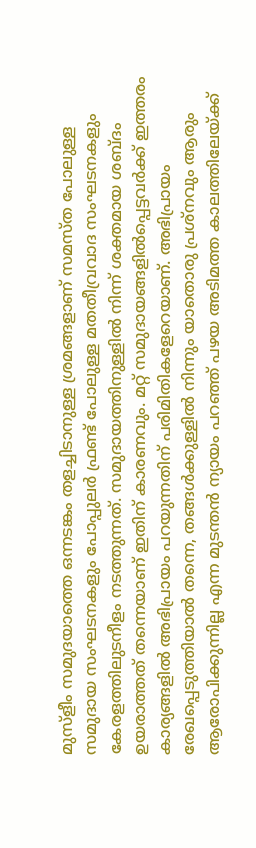മുസ്ളീം സമുദയാത്തെ ഒന്നടങ്കം തളച്ചിടാനുള്ള ശ്രമങ്ങളാണ് സമസ്ത പോലുള്ള സമുദായ സംഘടനകളും പോപ്പുലർ ഫ്രണ്ട് പോലുള്ള മതതീവ്രവാദ സംഘടനകളും കേരളത്തിലുടനീളം നടത്തുന്നത്. സമുദായത്തിനുള്ളിൽ നിന്ന് ശക്തമായ ശബ്ദം ഉയരാത്തത് തന്നെയാണ് ഇതിന് കാരണവും. മറ്റ് സമുദായങ്ങളിൽപ്പെട്ടവർക്ക് ഇത്തരം കാര്യങ്ങളിൽ അഭിപ്രായം പറയുന്നതിന് പരിമിതികളേറെയാണ്. അഭിപ്രായം രേഖപ്പെടുത്തിയാൽ തന്നെ, തങ്ങൾക്കുള്ളിൽ നിന്നും യാതൊരു പ്രശ്നവും ആരും ആരോപിക്കുന്നില്ല എന്ന മുടന്തൻ ന്യായം പറഞ്ഞ് പഴയ അടിമത്ത കാലത്തിലേയ്‌ക്ക്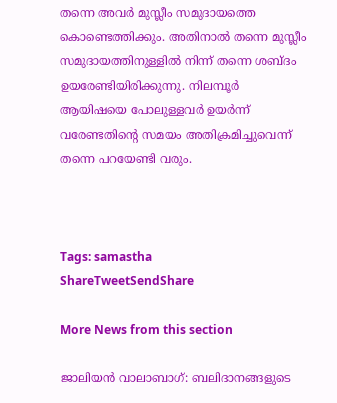തന്നെ അവർ മുസ്ലീം സമുദായത്തെ കൊണ്ടെത്തിക്കും. അതിനാൽ തന്നെ മുസ്ലീം സമുദായത്തിനുള്ളിൽ നിന്ന് തന്നെ ശബ്ദം ഉയരേണ്ടിയിരിക്കുന്നു. നിലമ്പൂർ ആയിഷയെ പോലുള്ളവർ ഉയർന്ന് വരേണ്ടതിന്റെ സമയം അതിക്രമിച്ചുവെന്ന് തന്നെ പറയേണ്ടി വരും.



Tags: samastha
ShareTweetSendShare

More News from this section

ജാലിയൻ വാലാബാഗ്: ബലിദാനങ്ങളുടെ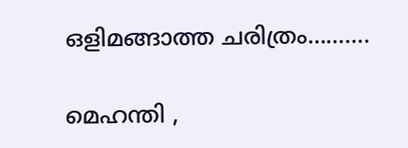ഒളിമങ്ങാത്ത ചരിത്രം……….

മെഹന്തി ,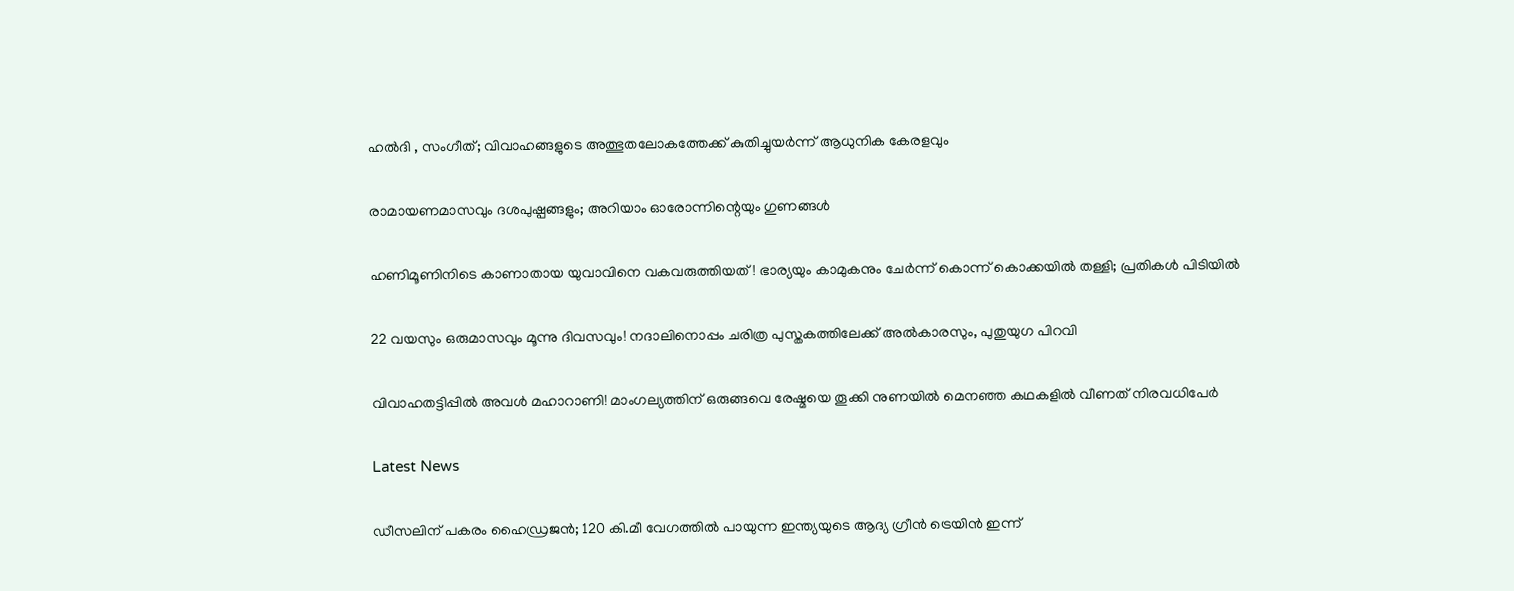ഹൽദി , സംഗീത്; വിവാഹങ്ങളുടെ അത്ഭുതലോകത്തേക്ക് കുതിച്ചുയർന്ന് ആധുനിക കേരളവും

രാമായണമാസവും ദശപുഷ്പങ്ങളും; അറിയാം ഓരോന്നിന്റെയും ഗുണങ്ങൾ

ഹണിമൂണിനിടെ കാണാതായ യുവാവിനെ വകവരുത്തിയത്! ഭാര്യയും കാമുകനും ചേർന്ന് കൊന്ന് കൊക്കയിൽ തള്ളി; പ്രതികൾ പിടിയിൽ

22 വയസും ഒരുമാസവും മൂന്നു ദിവസവും! നദാലിനൊപ്പം ചരിത്ര പുസ്തകത്തിലേക്ക് അൽകാരസും, പുതുയുഗ പിറവി

വിവാഹതട്ടിപ്പിൽ അവൾ മഹാറാണി! മാംഗല്യത്തിന് ഒരുങ്ങവെ രേഷ്മയെ തൂക്കി നുണയിൽ മെനഞ്ഞ കഥകളിൽ വീണത് നിരവധിപേർ

Latest News

ഡീസലിന് പകരം ഹൈഡ്രജന്‍; 120 കി.മീ വേഗത്തില്‍ പായുന്ന ഇന്ത്യയുടെ ആദ്യ ഗ്രീന്‍ ട്രെയിന്‍ ഇന്ന്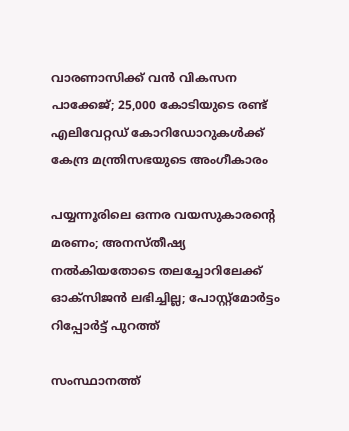വാരണാസിക്ക് വന്‍ വികസന പാക്കേജ്; 25,000 കോടിയുടെ രണ്ട് എലിവേറ്റഡ് കോറിഡോറുകള്‍ക്ക് കേന്ദ്ര മന്ത്രിസഭയുടെ അംഗീകാരം

പയ്യന്നൂരിലെ ഒന്നര വയസുകാരന്റെ മരണം; അനസ്തീഷ്യ നല്‍കിയതോടെ തലച്ചോറിലേക്ക് ഓക്‌സിജന്‍ ലഭിച്ചില്ല; പോസ്റ്റ്‌മോര്‍ട്ടം റിപ്പോര്‍ട്ട് പുറത്ത്

സംസ്ഥാനത്ത്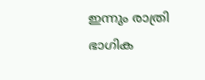ഇന്നും രാത്രി ഭാഗിക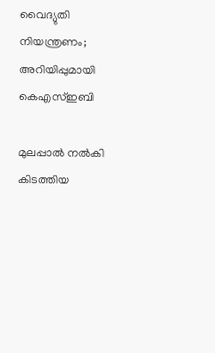വൈദ്യുതി നിയന്ത്രണം; അറിയിപ്പുമായി കെഎസ്ഇബി

മുലപ്പാല്‍ നല്‍കി കിടത്തിയ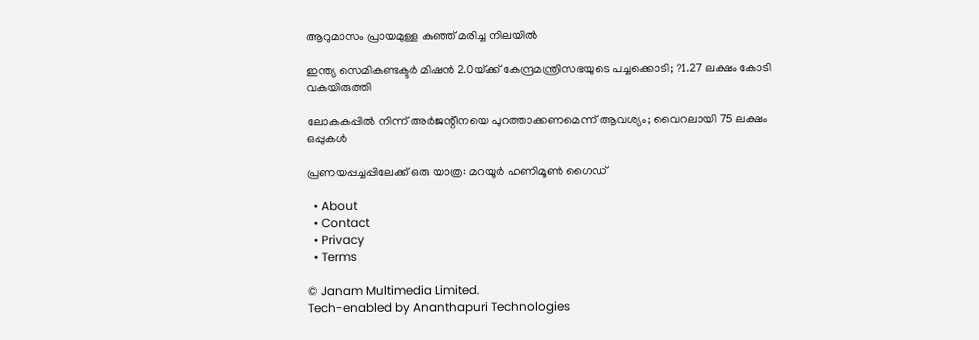ആറുമാസം പ്രായമുള്ള കുഞ്ഞ് മരിച്ച നിലയില്‍

ഇന്ത്യ സെമികണ്ടക്ടര്‍ മിഷന്‍ 2.0യ്‌ക്ക് കേന്ദ്രമന്ത്രിസഭയുടെ പച്ചക്കൊടി; ?1.27 ലക്ഷം കോടി വകയിരുത്തി

ലോകകപ്പില്‍ നിന്ന് അര്‍ജന്റീനയെ പുറത്താക്കണമെന്ന് ആവശ്യം; വൈറലായി 75 ലക്ഷം ഒപ്പുകള്‍

പ്രണയപ്പച്ചപ്പിലേക്ക് ഒരു യാത്ര: മറയൂർ ഹണിമൂൺ ഗൈഡ്

  • About
  • Contact
  • Privacy
  • Terms

© Janam Multimedia Limited.
Tech-enabled by Ananthapuri Technologies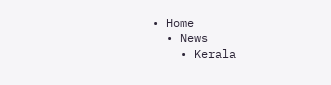• Home
  • News
    • Kerala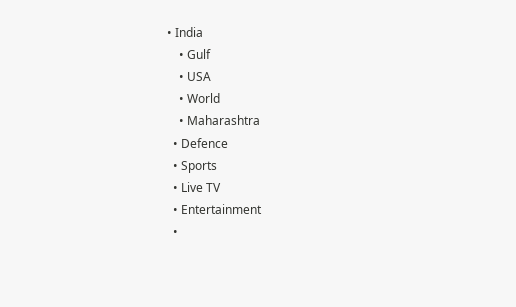• India
    • Gulf
    • USA
    • World
    • Maharashtra
  • Defence
  • Sports
  • Live TV
  • Entertainment
  •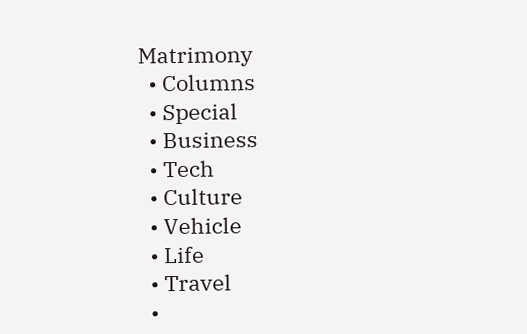Matrimony
  • Columns
  • Special
  • Business
  • Tech
  • Culture
  • Vehicle
  • Life
  • Travel
  •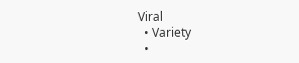Viral
  • Variety
  •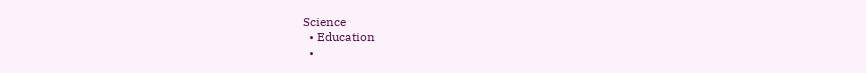Science
  • Education
  •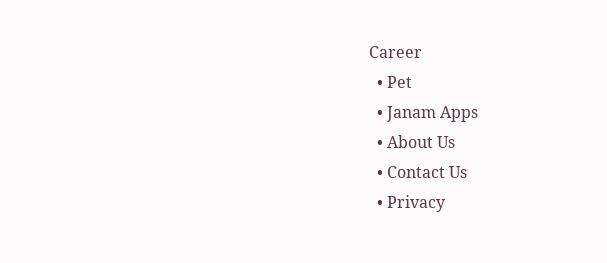Career
  • Pet
  • Janam Apps
  • About Us
  • Contact Us
  • Privacy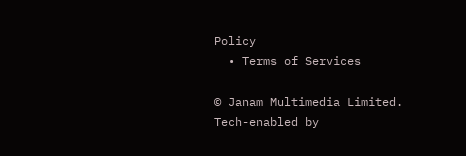Policy
  • Terms of Services

© Janam Multimedia Limited.
Tech-enabled by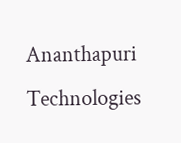Ananthapuri Technologies